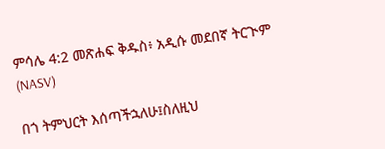ምሳሌ 4:2 መጽሐፍ ቅዱስ፥ አዲሱ መደበኛ ትርጒም (NASV)

በጎ ትምህርት እሰጣችኋለሁ፤ስለዚህ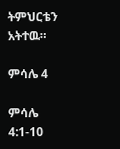ትምህርቴን አትተዉ።

ምሳሌ 4

ምሳሌ 4:1-10